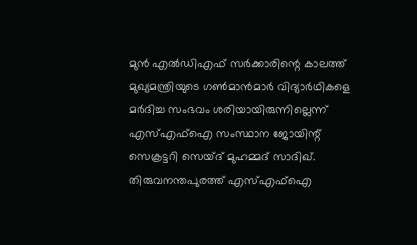മുൻ എൽഡിഎഫ് സർക്കാരിന്റെ കാലത്ത് മുഖ്യമന്ത്രിയുടെ ഗൺമാൻമാർ വിദ്യാർഥികളെ മർദിച്ച സംഭവം ശരിയായിരുന്നില്ലെന്ന് എസ്എഫ്ഐ സംസ്ഥാന ജോയിന്റ് സെക്രട്ടറി സെയ്ദ് മുഹമ്മദ് സാദിഖ്. തിരുവനന്തപുരത്ത് എസ്എഫ്ഐ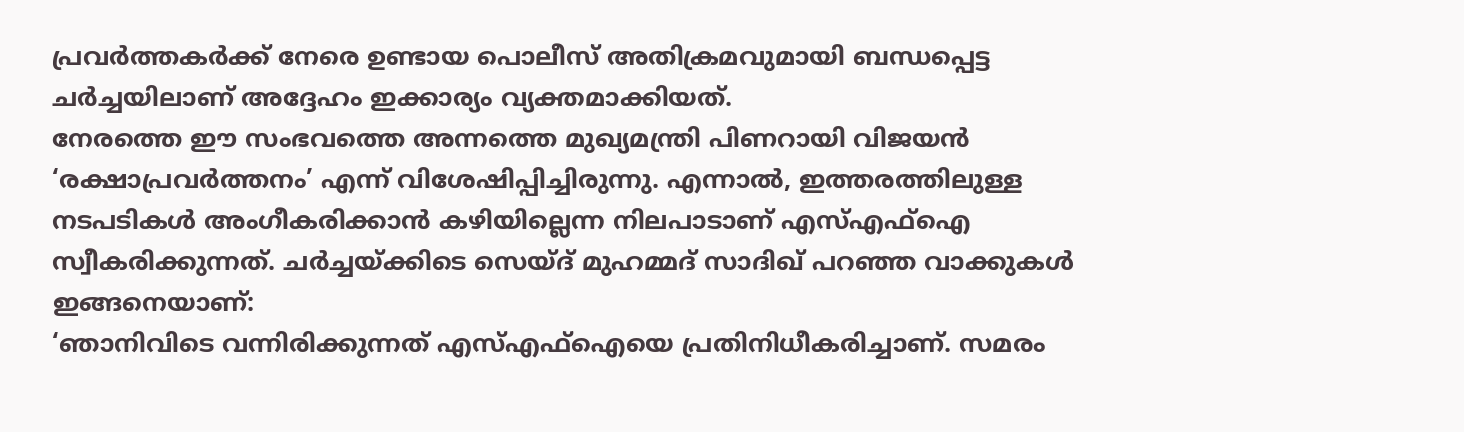പ്രവർത്തകർക്ക് നേരെ ഉണ്ടായ പൊലീസ് അതിക്രമവുമായി ബന്ധപ്പെട്ട ചർച്ചയിലാണ് അദ്ദേഹം ഇക്കാര്യം വ്യക്തമാക്കിയത്.
നേരത്തെ ഈ സംഭവത്തെ അന്നത്തെ മുഖ്യമന്ത്രി പിണറായി വിജയൻ ‘രക്ഷാപ്രവർത്തനം’ എന്ന് വിശേഷിപ്പിച്ചിരുന്നു. എന്നാൽ, ഇത്തരത്തിലുള്ള നടപടികൾ അംഗീകരിക്കാൻ കഴിയില്ലെന്ന നിലപാടാണ് എസ്എഫ്ഐ സ്വീകരിക്കുന്നത്. ചർച്ചയ്ക്കിടെ സെയ്ദ് മുഹമ്മദ് സാദിഖ് പറഞ്ഞ വാക്കുകൾ ഇങ്ങനെയാണ്:
‘ഞാനിവിടെ വന്നിരിക്കുന്നത് എസ്എഫ്ഐയെ പ്രതിനിധീകരിച്ചാണ്. സമരം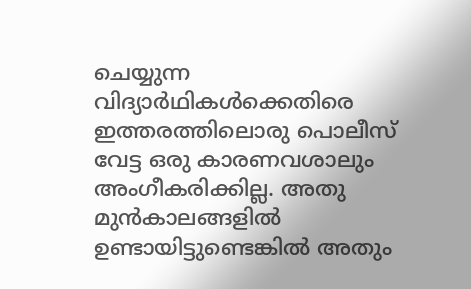ചെയ്യുന്ന വിദ്യാർഥികൾക്കെതിരെ ഇത്തരത്തിലൊരു പൊലീസ് വേട്ട ഒരു കാരണവശാലും അംഗീകരിക്കില്ല. അതു മുൻകാലങ്ങളിൽ ഉണ്ടായിട്ടുണ്ടെങ്കിൽ അതും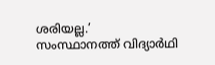ശരിയല്ല.’
സംസ്ഥാനത്ത് വിദ്യാർഥി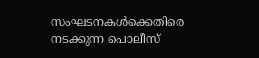സംഘടനകൾക്കെതിരെ നടക്കുന്ന പൊലീസ്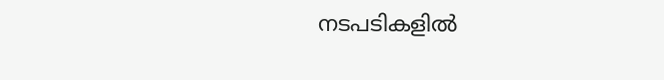നടപടികളിൽ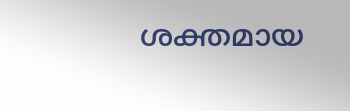ശക്തമായ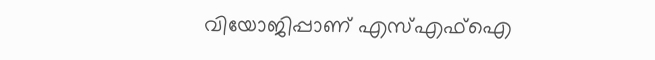വിയോജിപ്പാണ് എസ്എഫ്ഐ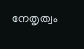നേതൃത്വം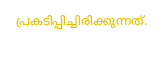പ്രകടിപ്പിച്ചിരിക്കുന്നത്.